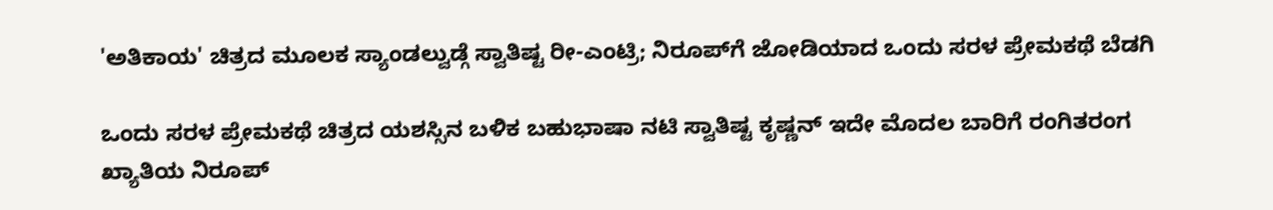'ಅತಿಕಾಯ' ಚಿತ್ರದ ಮೂಲಕ ಸ್ಯಾಂಡಲ್ವುಡ್ಗೆ ಸ್ವಾತಿಷ್ಟ ರೀ-ಎಂಟ್ರಿ; ನಿರೂಪ್‌ಗೆ ಜೋಡಿಯಾದ ಒಂದು ಸರಳ ಪ್ರೇಮಕಥೆ ಬೆಡಗಿ

ಒಂದು ಸರಳ ಪ್ರೇಮಕಥೆ ಚಿತ್ರದ ಯಶಸ್ಸಿನ ಬಳಿಕ ಬಹುಭಾಷಾ ನಟಿ ಸ್ವಾತಿಷ್ಟ ಕೃಷ್ಣನ್ ಇದೇ ಮೊದಲ ಬಾರಿಗೆ ರಂಗಿತರಂಗ ಖ್ಯಾತಿಯ ನಿರೂಪ್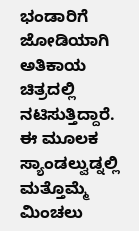ಭಂಡಾರಿಗೆ ಜೋಡಿಯಾಗಿ ಅತಿಕಾಯ ಚಿತ್ರದಲ್ಲಿ ನಟಿಸುತ್ತಿದ್ದಾರೆ. ಈ ಮೂಲಕ ಸ್ಯಾಂಡಲ್ವುಡ್ನಲ್ಲಿ ಮತ್ತೊಮ್ಮೆ ಮಿಂಚಲು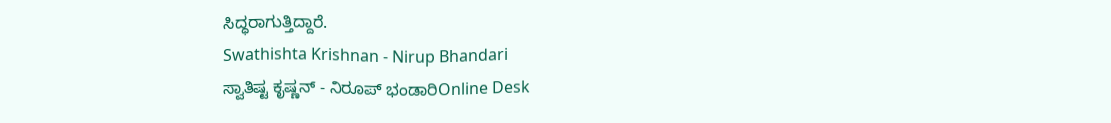ಸಿದ್ಧರಾಗುತ್ತಿದ್ದಾರೆ.
Swathishta Krishnan - Nirup Bhandari
ಸ್ವಾತಿಷ್ಟ ಕೃಷ್ಣನ್ - ನಿರೂಪ್ ಭಂಡಾರಿOnline Desk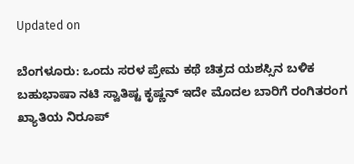Updated on

ಬೆಂಗಳೂರು: ಒಂದು ಸರಳ ಪ್ರೇಮ ಕಥೆ ಚಿತ್ರದ ಯಶಸ್ಸಿನ ಬಳಿಕ ಬಹುಭಾಷಾ ನಟಿ ಸ್ವಾತಿಷ್ಟ ಕೃಷ್ಣನ್ ಇದೇ ಮೊದಲ ಬಾರಿಗೆ ರಂಗಿತರಂಗ ಖ್ಯಾತಿಯ ನಿರೂಪ್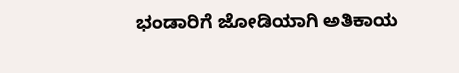ಭಂಡಾರಿಗೆ ಜೋಡಿಯಾಗಿ ಅತಿಕಾಯ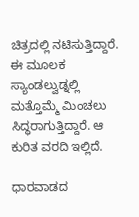ಚಿತ್ರದಲ್ಲಿ ನಟಿಸುತ್ತಿದ್ದಾರೆ. ಈ ಮೂಲಕ ಸ್ಯಾಂಡಲ್ವುಡ್ನಲ್ಲಿ ಮತ್ತೊಮ್ಮೆ ಮಿಂಚಲು ಸಿದ್ಧರಾಗುತ್ತಿದ್ದಾರೆ. ಆ ಕುರಿತ ವರದಿ ಇಲ್ಲಿದೆ.

ಧಾರವಾಡದ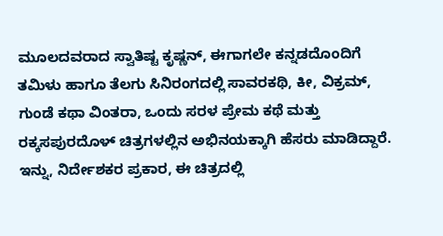ಮೂಲದವರಾದ ಸ್ವಾತಿಷ್ಟ ಕೃಷ್ಣನ್, ಈಗಾಗಲೇ ಕನ್ನಡದೊಂದಿಗೆ ತಮಿಳು ಹಾಗೂ ತೆಲಗು ಸಿನಿರಂಗದಲ್ಲಿ ಸಾವರಕಥಿ, ಕೀ, ವಿಕ್ರಮ್, ಗುಂಡೆ ಕಥಾ ವಿಂತರಾ, ಒಂದು ಸರಳ ಪ್ರೇಮ ಕಥೆ ಮತ್ತು ರಕ್ಕಸಪುರದೊಳ್ ಚಿತ್ರಗಳಲ್ಲಿನ ಅಭಿನಯಕ್ಕಾಗಿ ಹೆಸರು ಮಾಡಿದ್ದಾರೆ. ಇನ್ನು, ನಿರ್ದೇಶಕರ ಪ್ರಕಾರ, ಈ ಚಿತ್ರದಲ್ಲಿ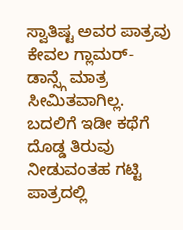ಸ್ವಾತಿಷ್ಟ ಅವರ ಪಾತ್ರವು ಕೇವಲ ಗ್ಲಾಮರ್-ಡಾನ್ಸ್ಗೆ ಮಾತ್ರ ಸೀಮಿತವಾಗಿಲ್ಲ. ಬದಲಿಗೆ ಇಡೀ ಕಥೆಗೆ ದೊಡ್ಡ ತಿರುವು ನೀಡುವಂತಹ ಗಟ್ಟಿ ಪಾತ್ರದಲ್ಲಿ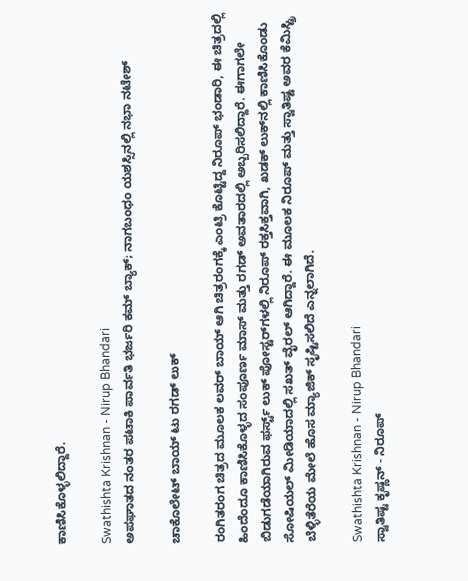ಕಾಣಿಸಿಕೊಳ್ಳಲಿದ್ದಾರೆ.

Swathishta Krishnan - Nirup Bhandari
ಅಪಘಾತದ ನಂತರ ಪಟಾಕಿ ಪಾರ್ವತಿ ಭರ್ಜರಿ ಕಮ್ ಬ್ಯಾಕ್; ನಾಗಬಂಧಂ ಯಶಸ್ಸಿನಲ್ಲಿ ನಭಾ ನಟೇಶ್

ಚಾಕೊಲೇಟ್ ಬಾಯ್ ಟು ರಗಡ್ ಲುಕ್

ರಂಗಿತರಂಗ ಚಿತ್ರದ ಮೂಲಕ ಲವರ್ ಬಾಯ್ ಆಗಿ ಚಿತ್ರರಂಗಕ್ಕೆ ಎಂಟ್ರಿ ಕೊಟ್ಟಿದ್ದ ನಿರೂಪ್ ಭಂಡಾರಿ, ಈ ಚಿತ್ರದಲ್ಲಿ ಹಿಂದೆಂದೂ ಕಾಣಿಸಿಕೊಳ್ಳದ ಸಂಪೂರ್ಣ ಮಾಸ್ ಮತ್ತು ರಗಡ್ ಅವತಾರದಲ್ಲಿ ಅಬ್ಬರಿಸಲಿದ್ದಾರೆ. ಈಗಾಗಲೇ ಬಿಡುಗಡೆಯಾಗಿರುವ ಫರ್ಸ್ಟ್ ಲುಕ್ ಪೋಸ್ಟರ್‌ಗಳಲ್ಲಿ ನಿರೂಪ್ ರಕ್ತಸಿಕ್ತವಾಗಿ, ಖಡಕ್ ಲುಕ್‌ನಲ್ಲಿ ಕಾಣಿಸಿಕೊಂಡು ಸೋಷಿಯಲ್ ಮೀಡಿಯಾದಲ್ಲಿ ಸಖತ್ ವೈರಲ್ ಆಗಿದ್ದಾರೆ. ಈ ಮೂಲಕ ನಿರೂಪ್ ಮತ್ತು ಸ್ವಾತಿಷ್ಟ ಅವರ ಕೆಮಿಸ್ಟ್ರಿ ಬೆಳ್ಳಿತೆರೆಯ ಮೇಲೆ ಹೊಸ ಮ್ಯಾಜಿಕ್ ಸೃಷ್ಟಿಸಲಿದೆ ಎನ್ನಲಾಗಿದೆ.

Swathishta Krishnan - Nirup Bhandari
ಸ್ವಾತಿಷ್ಟ ಕೃಷ್ಣನ್ - ನಿರೂಪ್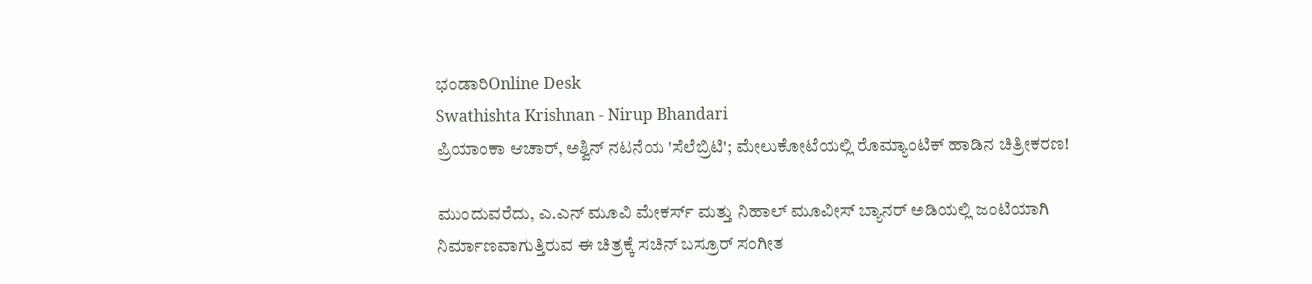ಭಂಡಾರಿOnline Desk
Swathishta Krishnan - Nirup Bhandari
ಪ್ರಿಯಾಂಕಾ ಆಚಾರ್, ಅಶ್ವಿನ್ ನಟನೆಯ 'ಸೆಲೆಬ್ರಿಟಿ'; ಮೇಲುಕೋಟೆಯಲ್ಲಿ ರೊಮ್ಯಾಂಟಿಕ್ ಹಾಡಿನ ಚಿತ್ರೀಕರಣ!

ಮುಂದುವರೆದು, ಎ.ಎನ್ ಮೂವಿ ಮೇಕರ್ಸ್ ಮತ್ತು ನಿಹಾಲ್ ಮೂವೀಸ್ ಬ್ಯಾನರ್ ಅಡಿಯಲ್ಲಿ ಜಂಟಿಯಾಗಿ ನಿರ್ಮಾಣವಾಗುತ್ತಿರುವ ಈ ಚಿತ್ರಕ್ಕೆ ಸಚಿನ್ ಬಸ್ರೂರ್ ಸಂಗೀತ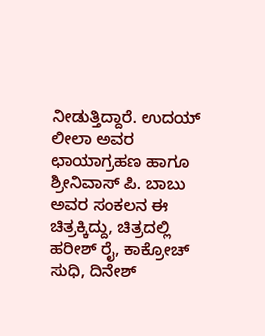ನೀಡುತ್ತಿದ್ದಾರೆ. ಉದಯ್ ಲೀಲಾ ಅವರ ಛಾಯಾಗ್ರಹಣ ಹಾಗೂ ಶ್ರೀನಿವಾಸ್ ಪಿ. ಬಾಬು ಅವರ ಸಂಕಲನ ಈ ಚಿತ್ರಕ್ಕಿದ್ದು, ಚಿತ್ರದಲ್ಲಿ ಹರೀಶ್ ರೈ, ಕಾಕ್ರೋಚ್ ಸುಧಿ, ದಿನೇಶ್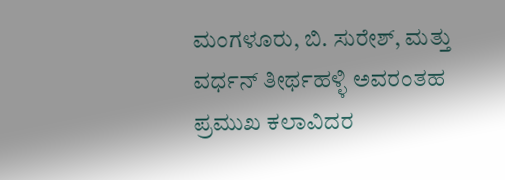ಮಂಗಳೂರು, ಬಿ. ಸುರೇಶ್, ಮತ್ತು ವರ್ಧನ್ ತೀರ್ಥಹಳ್ಳಿ ಅವರಂತಹ ಪ್ರಮುಖ ಕಲಾವಿದರ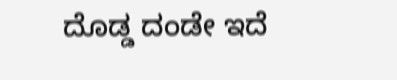ದೊಡ್ಡ ದಂಡೇ ಇದೆ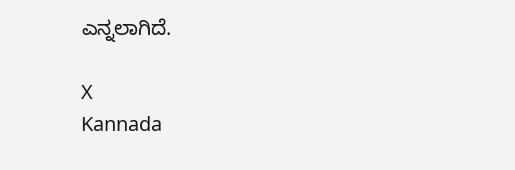ಎನ್ನಲಾಗಿದೆ.

X
Kannada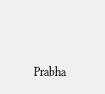Prabha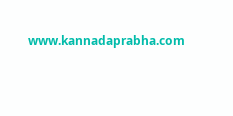www.kannadaprabha.com